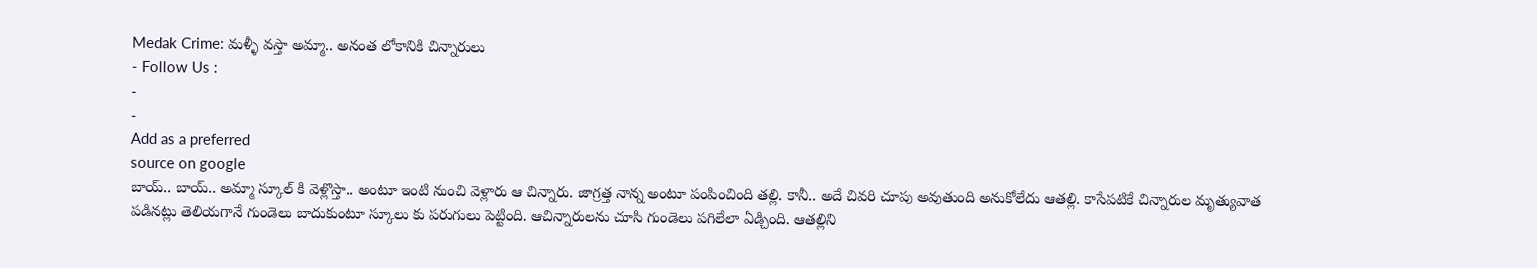Medak Crime: మళ్ళీ వస్తా అమ్మా.. అనంత లోకానికి చిన్నారులు
- Follow Us :
-
-
Add as a preferred
source on google
బాయ్.. బాయ్.. అమ్మా స్కూల్ కి వెళ్లొస్తా.. అంటూ ఇంటి నుంచి వెళ్లారు ఆ చిన్నారు. జాగ్రత్త నాన్న అంటూ పంపించింది తల్లి. కానీ.. అదే చివరి చూపు అవుతుంది అనుకోలేదు ఆతల్లి. కాసేపటికే చిన్నారుల మృత్యువాత పడినట్లు తెలియగానే గుండెలు బాదుకుంటూ స్కూలు కు పరుగులు పెట్టింది. ఆచిన్నారులను చూసి గుండెలు పగిలేలా ఏడ్చింది. ఆతల్లిని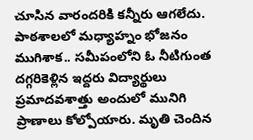చూసిన వారందరికి కన్నీరు ఆగలేదు. పాఠశాలలో మధ్యాహ్నం భోజనం ముగిశాక.. సమీపంలోని ఓ నీటిగుంత దగ్గరికెళ్లిన ఇద్దరు విద్యార్థులు ప్రమాదవశాత్తు అందులో మునిగి ప్రాణాలు కోల్పోయారు. మృతి చెందిన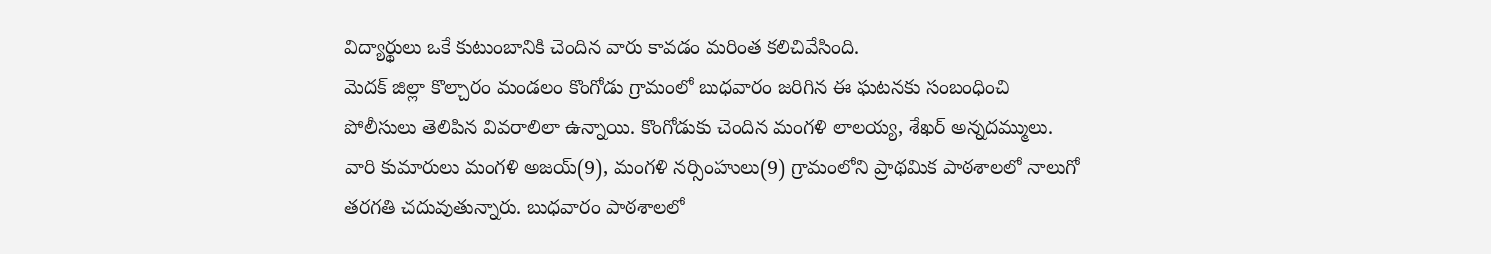విద్యార్థులు ఒకే కుటుంబానికి చెందిన వారు కావడం మరింత కలిచివేసింది.
మెదక్ జిల్లా కొల్చారం మండలం కొంగోడు గ్రామంలో బుధవారం జరిగిన ఈ ఘటనకు సంబంధించి పోలీసులు తెలిపిన వివరాలిలా ఉన్నాయి. కొంగోడుకు చెందిన మంగళి లాలయ్య, శేఖర్ అన్నదమ్ములు. వారి కుమారులు మంగళి అజయ్(9), మంగళి నర్సింహులు(9) గ్రామంలోని ప్రాథమిక పాఠశాలలో నాలుగో తరగతి చదువుతున్నారు. బుధవారం పాఠశాలలో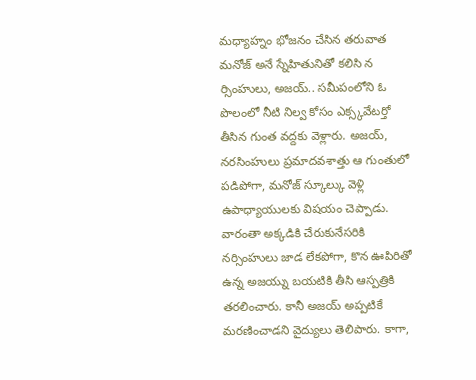మధ్యాహ్నం భోజనం చేసిన తరువాత మనోజ్ అనే స్నేహితునితో కలిసి న ర్సింహులు, అజయ్.. సమీపంలోని ఓ పొలంలో నీటి నిల్వ కోసం ఎక్స్కవేటర్తో తీసిన గుంత వద్దకు వెళ్లారు. అజయ్, నరసింహులు ప్రమాదవశాత్తు ఆ గుంతులో పడిపోగా, మనోజ్ స్కూల్కు వెళ్లి ఉపాధ్యాయులకు విషయం చెప్పాడు. వారంతా అక్కడికి చేరుకునేసరికి నర్సింహులు జాడ లేకపోగా, కొన ఊపిరితో ఉన్న అజయ్ను బయటికి తీసి ఆస్పత్రికి తరలించారు. కానీ అజయ్ అప్పటికే మరణించాడని వైద్యులు తెలిపారు. కాగా,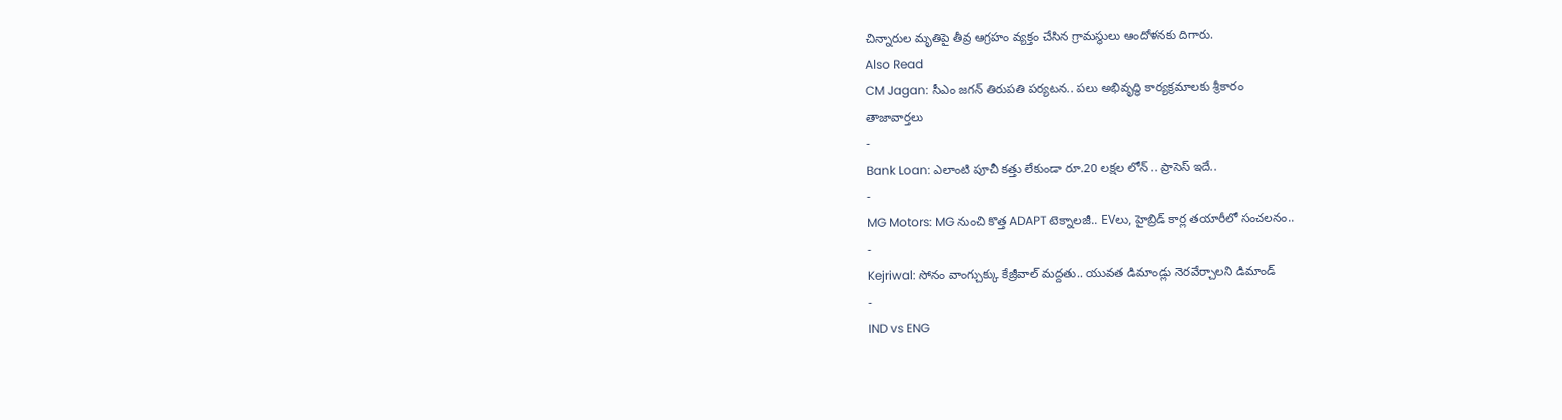చిన్నారుల మృతిపై తీవ్ర ఆగ్రహం వ్యక్తం చేసిన గ్రామస్థులు ఆందోళనకు దిగారు.
Also Read
CM Jagan: సీఎం జగన్ తిరుపతి పర్యటన.. పలు అభివృద్ధి కార్యక్రమాలకు శ్రీకారం
తాజావార్తలు
-
Bank Loan: ఎలాంటి పూచీ కత్తు లేకుండా రూ.20 లక్షల లోన్ .. ప్రాసెస్ ఇదే..
-
MG Motors: MG నుంచి కొత్త ADAPT టెక్నాలజీ.. EVలు, హైబ్రిడ్ కార్ల తయారీలో సంచలనం..
-
Kejriwal: సోనం వాంగ్చుక్కు కేజ్రీవాల్ మద్దతు.. యువత డిమాండ్లు నెరవేర్చాలని డిమాండ్
-
IND vs ENG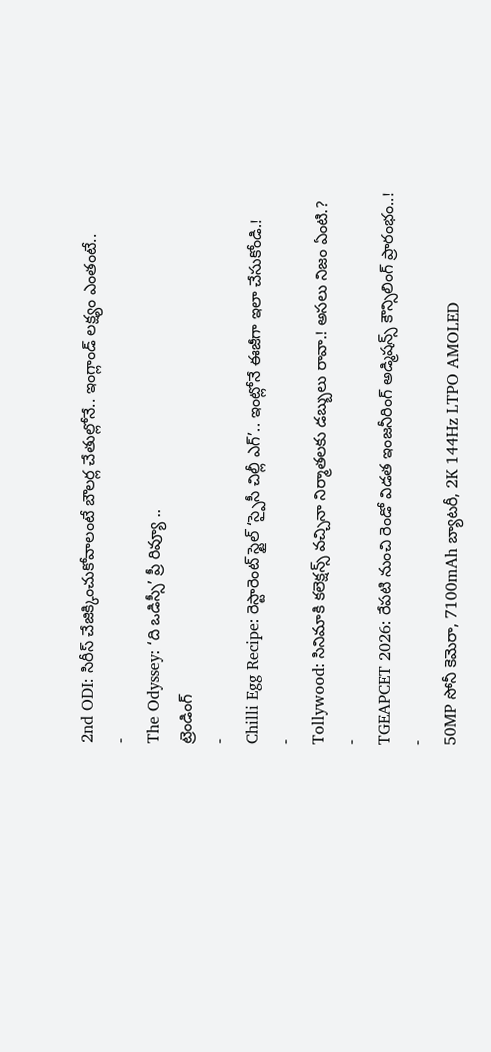2nd ODI: సిరీస్ చేజిక్కించుకోవాలంటే బౌలర్ల చేతుల్లోనే.. ఇంగ్లాండ్ లక్ష్యం ఎంతంటే..
-
The Odyssey: ‘ది ఒడిస్సీ’ ప్రీ రివ్యూ ..
ట్రెండింగ్
-
Chilli Egg Recipe: రెస్టారెంట్ స్టైల్ ‘స్పైసీ చిల్లీ ఎగ్’.. ఇంట్లోనే ఈజీగా ఇలా చేసుకోండి.!
-
Tollywood: సినిమాకి కలెక్షన్స్ వచ్చినా నిర్మాతలకు డబ్బులు రావా.! అసలు నిజం ఏంటి.?
-
TGEAPCET 2026: రేపటి నుంచి రెండో విడత ఇంజనీరింగ్ అడ్మిషన్స్ కౌన్సిలింగ్ ప్రారంభం..!
-
50MP సోనీ కెమెరా, 7100mAh బ్యాటరీ, 2K 144Hz LTPO AMOLED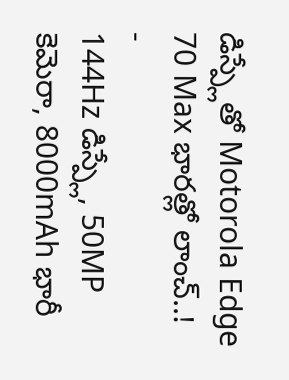డిస్ప్లేతో Motorola Edge 70 Max భారత్లో లాంచ్..!
-
144Hz డిస్ప్లే, 50MP కెమెరా, 8000mAh భారీ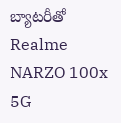బ్యాటరీతో Realme NARZO 100x 5G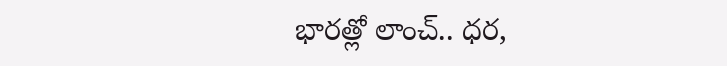భారత్లో లాంచ్.. ధర,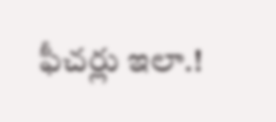ఫీచర్లు ఇలా.!